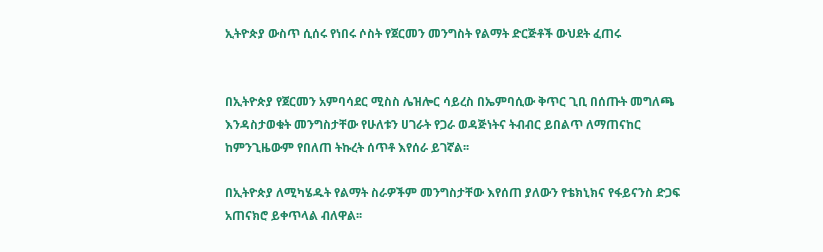ኢትዮጵያ ውስጥ ሲሰሩ የነበሩ ሶስት የጀርመን መንግስት የልማት ድርጅቶች ውህደት ፈጠሩ


በኢትዮጵያ የጀርመን አምባሳደር ሚስስ ሌዝሎር ሳይረስ በኤምባሲው ቅጥር ጊቢ በሰጡት መግለጫ እንዳስታወቁት መንግስታቸው የሁለቱን ሀገራት የጋራ ወዳጅነትና ትብብር ይበልጥ ለማጠናከር ከምንጊዜውም የበለጠ ትኩረት ሰጥቶ እየሰራ ይገኛል፡፡

በኢትዮጵያ ለሚካሄዱት የልማት ስራዎችም መንግስታቸው እየሰጠ ያለውን የቴክኒክና የፋይናንስ ድጋፍ አጠናክሮ ይቀጥላል ብለዋል፡፡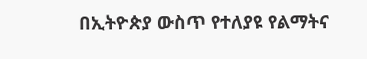በኢትዮጵያ ውስጥ የተለያዩ የልማትና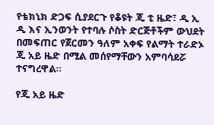የቴክኒክ ድጋፍ ሲያደርጉ የቆዩት ጂ ቲ ዜድ፣ ዲ ኢ ዲ እና ኢንወንት የተባሉ ሶስት ድርጅቶችም ውህደት በመፍጠር የጀርመን ዓለም አቀፍ የልማት ተራድኦ ጂ አይ ዜድ በሚል መሰየማቸውን አምባሳደሯ ተናግረዋል፡፡

የጂ አይ ዜድ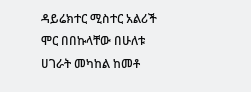ዳይሬክተር ሚስተር አልሪች ሞር በበኩላቸው በሁለቱ ሀገራት መካከል ከመቶ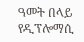ዓመት በላይ የዲፕሎማሲ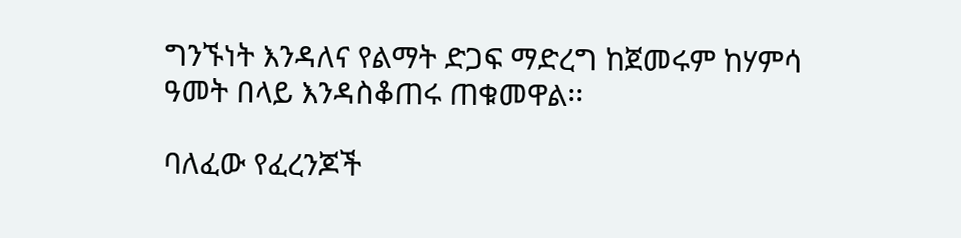ግንኙነት እንዳለና የልማት ድጋፍ ማድረግ ከጀመሩም ከሃምሳ ዓመት በላይ እንዳስቆጠሩ ጠቁመዋል፡፡

ባለፈው የፈረንጆች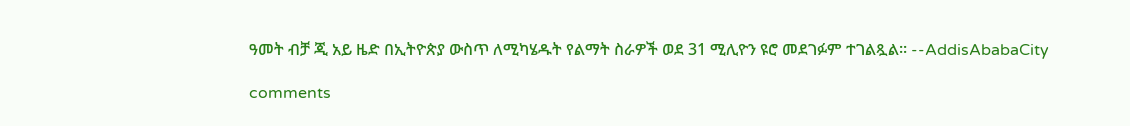ዓመት ብቻ ጂ አይ ዜድ በኢትዮጵያ ውስጥ ለሚካሄዱት የልማት ስራዎች ወደ 31 ሚሊዮን ዩሮ መደገፉም ተገልጿል፡፡ --AddisAbabaCity

comments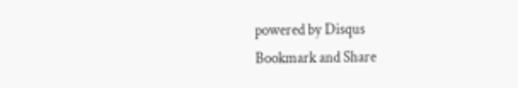powered by Disqus
Bookmark and Share